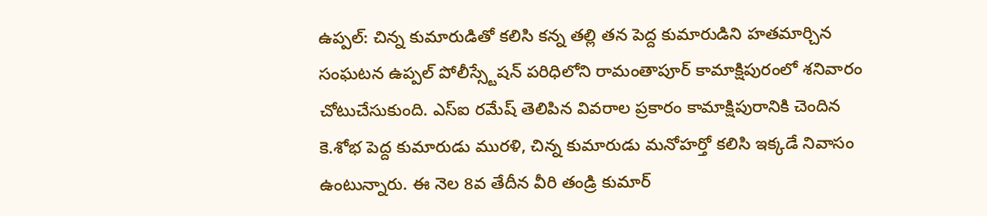ఉప్పల్: చిన్న కుమారుడితో కలిసి కన్న తల్లి తన పెద్ద కుమారుడిని హతమార్చిన సంఘటన ఉప్పల్ పోలీస్స్టేషన్ పరిధిలోని రామంతాపూర్ కామాక్షిపురంలో శనివారం చోటుచేసుకుంది. ఎస్ఐ రమేష్ తెలిపిన వివరాల ప్రకారం కామాక్షిపురానికి చెందిన కె.శోభ పెద్ద కుమారుడు మురళి, చిన్న కుమారుడు మనోహర్తో కలిసి ఇక్కడే నివాసం ఉంటున్నారు. ఈ నెల 8వ తేదీన వీరి తండ్రి కుమార్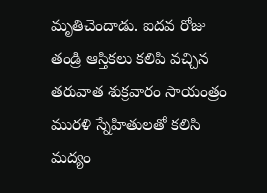మృతిచెందాడు. ఐదవ రోజు తండ్రి ఆస్తికలు కలిపి వచ్చిన తరువాత శుక్రవారం సాయంత్రం మురళి స్నేహితులతో కలిసి మద్యం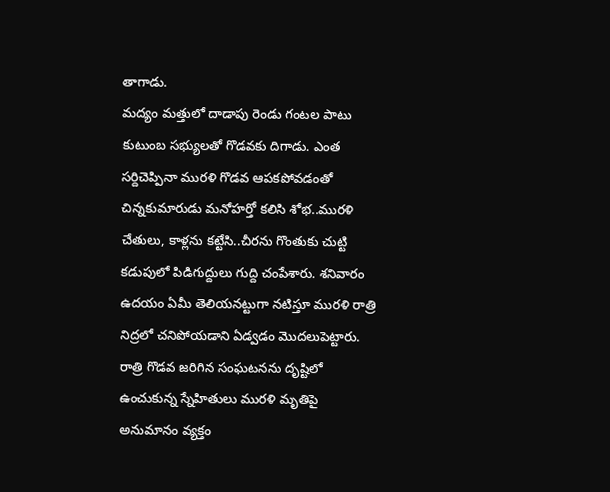తాగాడు.
మద్యం మత్తులో దాడాపు రెండు గంటల పాటు కుటుంబ సభ్యులతో గొడవకు దిగాడు. ఎంత సర్దిచెప్పినా మురళి గొడవ ఆపకపోవడంతో చిన్నకుమారుడు మనోహర్తో కలిసి శోభ..మురళి చేతులు, కాళ్లను కట్టేసి..చీరను గొంతుకు చుట్టి కడుపులో పిడిగుద్దులు గుద్ది చంపేశారు. శనివారం ఉదయం ఏమీ తెలియనట్టుగా నటిస్తూ మురళి రాత్రి నిద్రలో చనిపోయడాని ఏడ్వడం మొదలుపెట్టారు. రాత్రి గొడవ జరిగిన సంఘటనను దృష్టిలో ఉంచుకున్న స్నేహితులు మురళి మృతిపై అనుమానం వ్యక్తం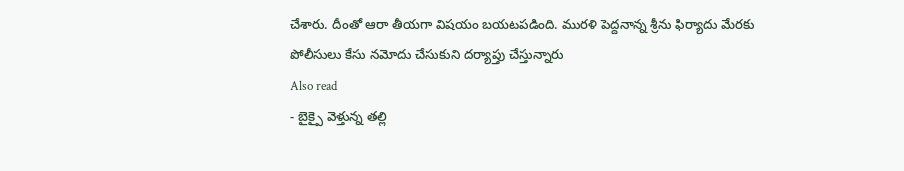చేశారు. దీంతో ఆరా తీయగా విషయం బయటపడింది. మురళి పెద్దనాన్న శ్రీను ఫిర్యాదు మేరకు పోలీసులు కేసు నమోదు చేసుకుని దర్యాప్తు చేస్తున్నారు
Also read
- బైక్పై వెళ్తున్న తల్లి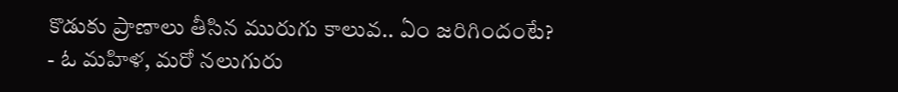కొడుకు ప్రాణాలు తీసిన మురుగు కాలువ.. ఏం జరిగిందంటే?
- ఓ మహిళ, మరో నలుగురు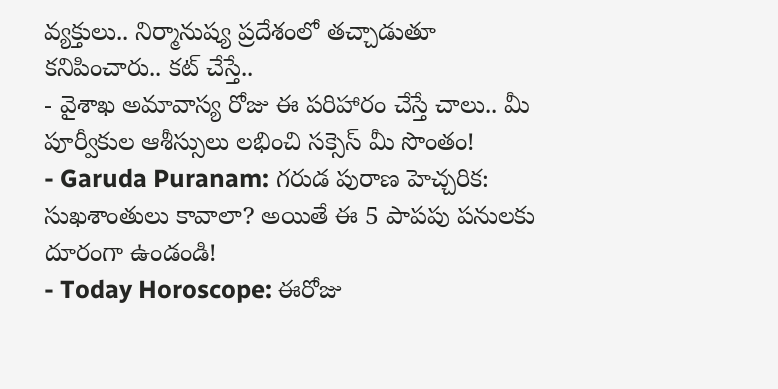వ్యక్తులు.. నిర్మానుష్య ప్రదేశంలో తచ్చాడుతూ కనిపించారు.. కట్ చేస్తే..
- వైశాఖ అమావాస్య రోజు ఈ పరిహారం చేస్తే చాలు.. మీ పూర్వీకుల ఆశీస్సులు లభించి సక్సెస్ మీ సొంతం!
- Garuda Puranam: గరుడ పురాణ హెచ్చరిక: సుఖశాంతులు కావాలా? అయితే ఈ 5 పాపపు పనులకు దూరంగా ఉండండి!
- Today Horoscope: ఈరోజు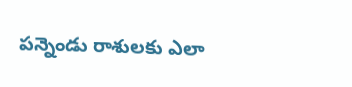పన్నెండు రాశులకు ఎలా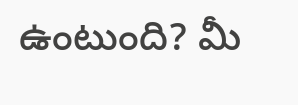ఉంటుంది? మీ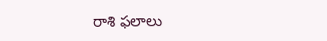రాశి ఫలాలు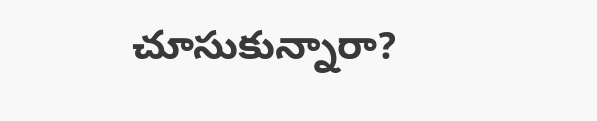చూసుకున్నారా?